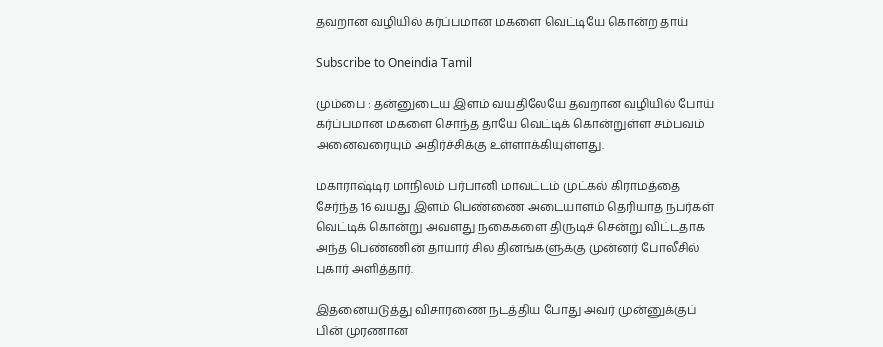தவறான வழியில் கர்ப்பமான மகளை வெட்டியே கொன்ற தாய்

Subscribe to Oneindia Tamil

மும்பை : தன்னுடைய இளம் வயதிலேயே தவறான வழியில் போய் கர்ப்பமான மகளை சொந்த தாயே வெட்டிக் கொன்றுள்ள சம்பவம் அனைவரையும் அதிர்ச்சிக்கு உள்ளாக்கியுள்ளது.

மகாராஷ்டிர மாநிலம் பர்பானி மாவட்டம் முட்கல் கிராமத்தை சேர்ந்த 16 வயது இளம் பெண்ணை அடையாளம் தெரியாத நபர்கள் வெட்டிக் கொன்று அவளது நகைகளை திருடிச் சென்று விட்டதாக அந்த பெண்ணின் தாயார் சில தினங்களுக்கு முன்னர் போலீசில் புகார் அளித்தார்.

இதனையடுத்து விசாரணை நடத்திய போது அவர் முன்னுக்குப் பின் முரணான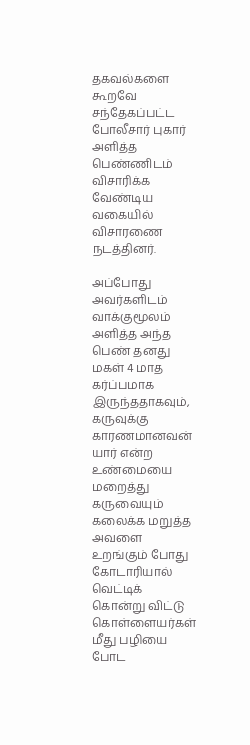தகவல்களை கூறவே சந்தேகப்பட்ட போலீசார் புகார் அளித்த பெண்ணிடம் விசாரிக்க வேண்டிய வகையில் விசாரணை நடத்தினர்.

அப்போது அவர்களிடம் வாக்குமூலம் அளித்த அந்த பெண் தனது மகள் 4 மாத கர்ப்பமாக இருந்ததாகவும், கருவுக்கு காரணமானவன் யார் என்ற உண்மையை மறைத்து கருவையும் கலைக்க மறுத்த அவளை உறங்கும் போது கோடாரியால் வெட்டிக் கொன்று விட்டு கொள்ளையர்கள் மீது பழியை போட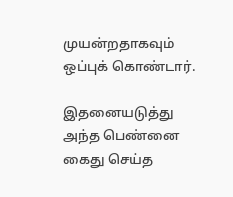முயன்றதாகவும் ஒப்புக் கொண்டார்.

இதனையடுத்து அந்த பெண்னை கைது செய்த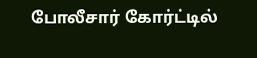போலீசார் கோர்ட்டில்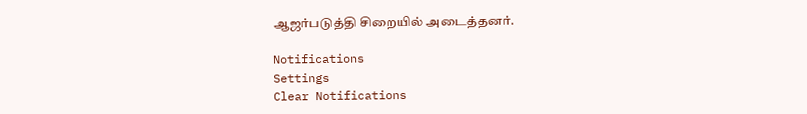ஆஜர்படுத்தி சிறையில் அடைத்தனர்.

Notifications
Settings
Clear Notifications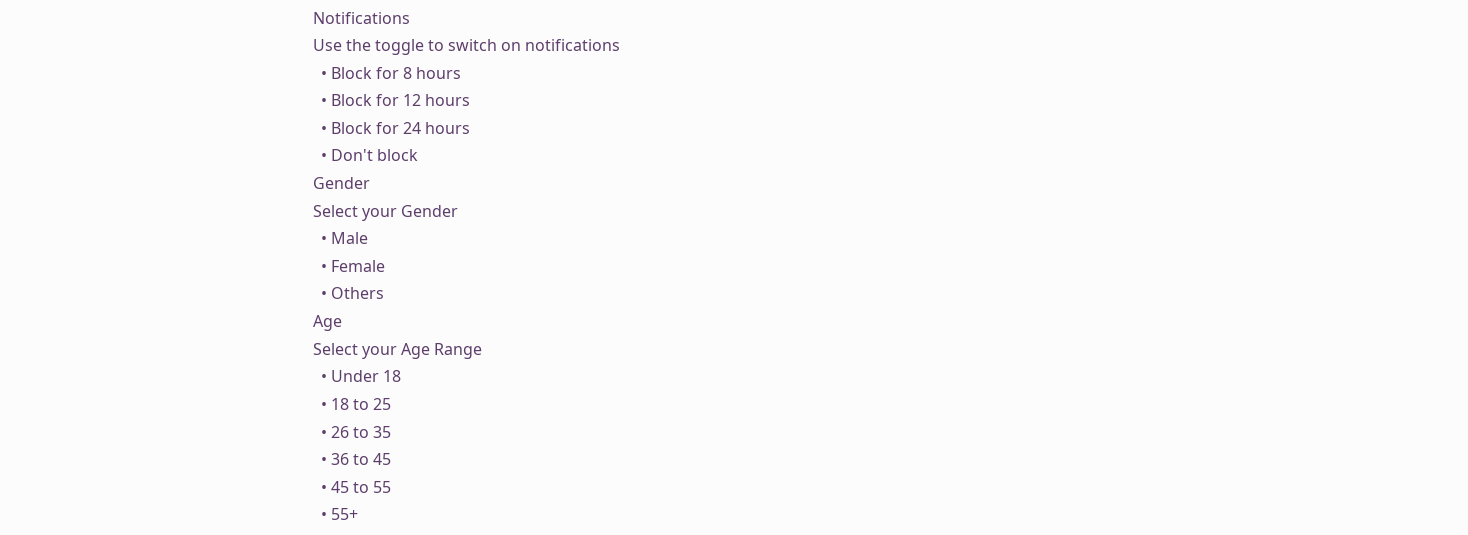Notifications
Use the toggle to switch on notifications
  • Block for 8 hours
  • Block for 12 hours
  • Block for 24 hours
  • Don't block
Gender
Select your Gender
  • Male
  • Female
  • Others
Age
Select your Age Range
  • Under 18
  • 18 to 25
  • 26 to 35
  • 36 to 45
  • 45 to 55
  • 55+